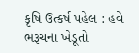કૃષિ ઉત્કર્ષ પહેલ : હવે ભરૂચના ખેડૂતો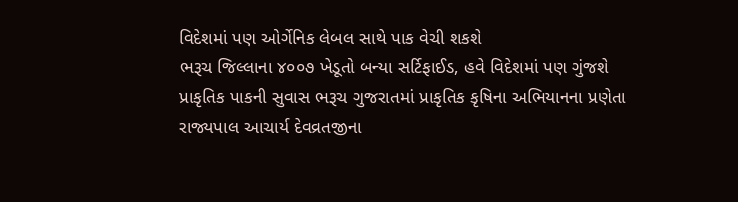વિદેશમાં પણ ઓર્ગેનિક લેબલ સાથે પાક વેચી શકશે
ભરૂચ જિલ્લાના ૪૦૦૭ ખેડૂતો બન્યા સર્ટિફાઈડ, હવે વિદેશમાં પણ ગુંજશે પ્રાકૃતિક પાકની સુવાસ ભરૂચ ગુજરાતમાં પ્રાકૃતિક કૃષિના અભિયાનના પ્રણેતા રાજ્યપાલ આચાર્ય દેવવ્રતજીના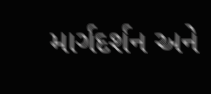માર્ગદર્શન અને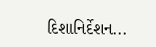દિશાનિર્દેશન...